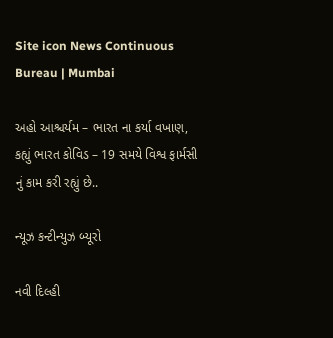Site icon News Continuous Bureau | Mumbai

અહો આશ્ચર્યમ – ભારત ના કર્યા વખાણ, કહ્યું ભારત કોવિડ – 19 સમયે વિશ્વ ફાર્મસી નું કામ કરી રહ્યું છે..

ન્યૂઝ કન્ટીન્યુઝ બ્યૂરો

નવી દિલ્હી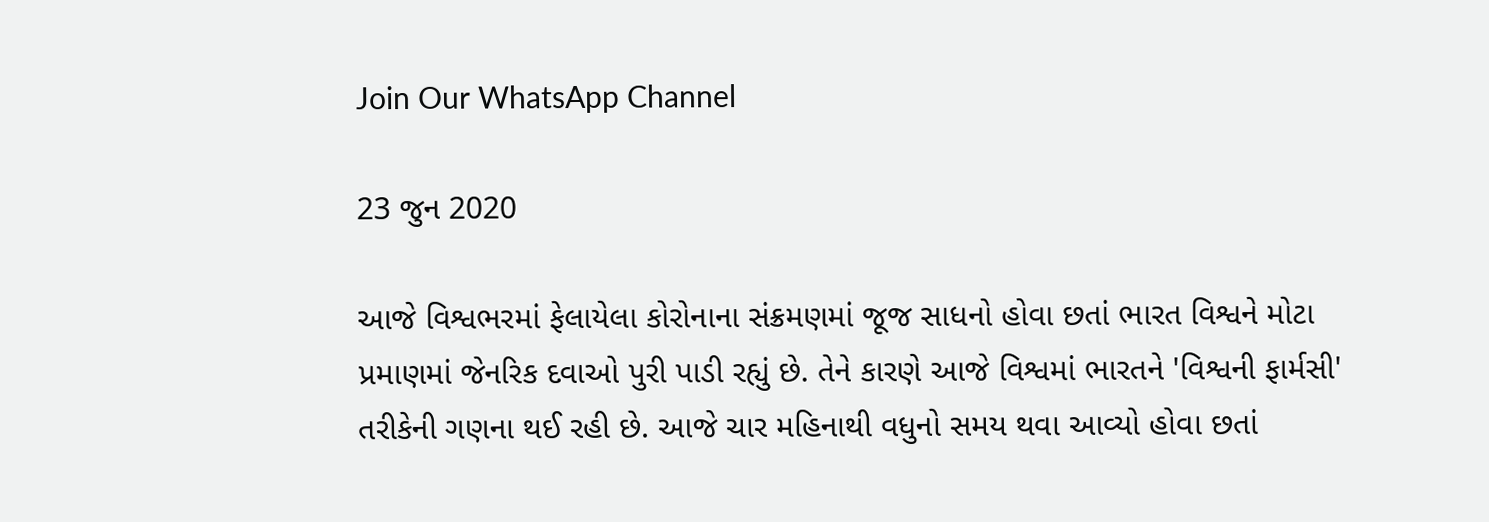Join Our WhatsApp Channel

23 જુન 2020

આજે વિશ્વભરમાં ફેલાયેલા કોરોનાના સંક્રમણમાં જૂજ સાધનો હોવા છતાં ભારત વિશ્વને મોટા પ્રમાણમાં જેનરિક દવાઓ પુરી પાડી રહ્યું છે. તેને કારણે આજે વિશ્વમાં ભારતને 'વિશ્વની ફાર્મસી' તરીકેની ગણના થઈ રહી છે. આજે ચાર મહિનાથી વધુનો સમય થવા આવ્યો હોવા છતાં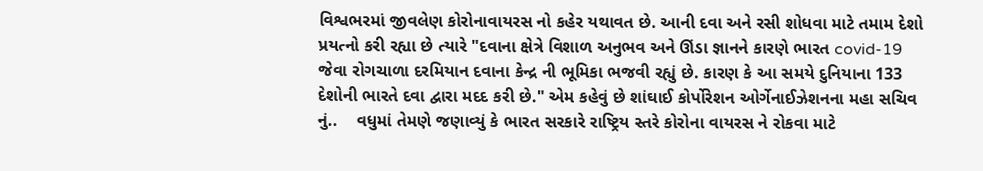વિશ્વભરમાં જીવલેણ કોરોનાવાયરસ નો કહેર યથાવત છે. આની દવા અને રસી શોધવા માટે તમામ દેશો પ્રયત્નો કરી રહ્યા છે ત્યારે "દવાના ક્ષેત્રે વિશાળ અનુભવ અને ઊંડા જ્ઞાનને કારણે ભારત covid-19 જેવા રોગચાળા દરમિયાન દવાના કેન્દ્ર ની ભૂમિકા ભજવી રહ્યું છે. કારણ કે આ સમયે દુનિયાના 133 દેશોની ભારતે દવા દ્વારા મદદ કરી છે." એમ કહેવું છે શાંઘાઈ કોર્પોરેશન ઓર્ગેનાઈઝેશનના મહા સચિવ નું..    વધુમાં તેમણે જણાવ્યું કે ભારત સરકારે રાષ્ટ્રિય સ્તરે કોરોના વાયરસ ને રોકવા માટે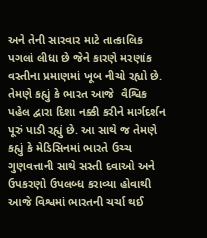અને તેની સારવાર માટે તાત્કાલિક પગલાં લીધા છે જેને કારણે મરણાંક વસ્તીના પ્રમાણમાં ખૂબ નીચો રહ્યો છે. તેમણે કહ્યું કે ભારત આજે  વૈશ્વિક પહેલ દ્વારા દિશા નક્કી કરીને માર્ગદર્શન પૂરું પાડી રહ્યું છે. આ સાથે જ તેમણે કહ્યું કે મેડિસિનમાં ભારતે ઉચ્ચ ગુણવત્તાની સાથે સસ્તી દવાઓ અને ઉપકરણો ઉપલબ્ધ કરાવ્યા હોવાથી આજે વિશ્વમાં ભારતની ચર્ચા થઈ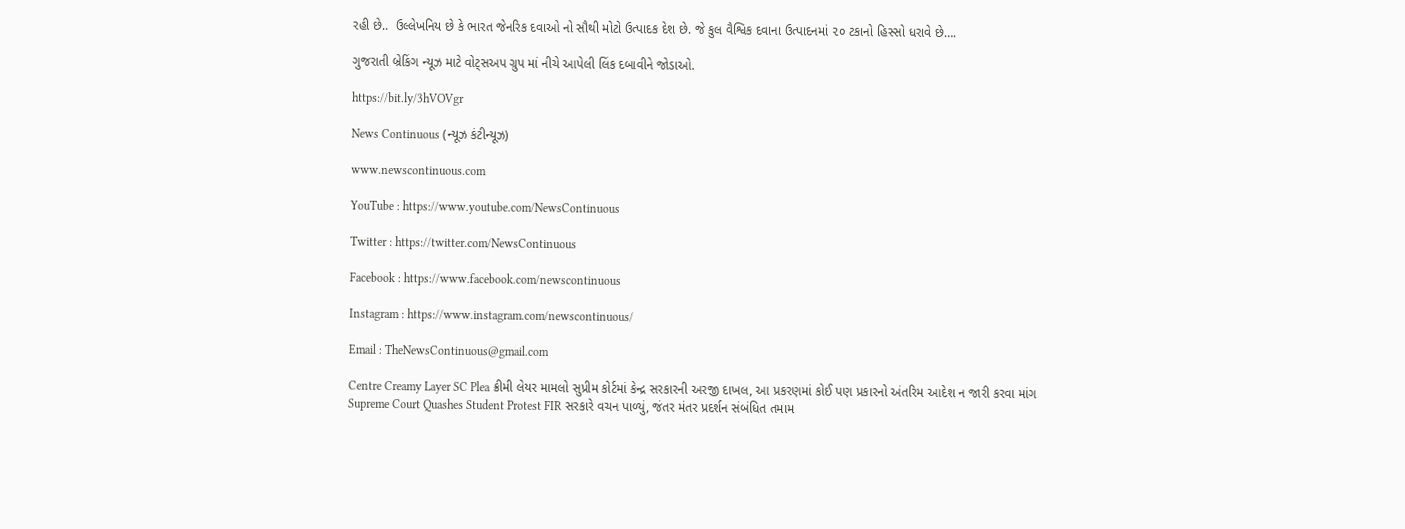રહી છે..  ઉલ્લેખનિય છે કે ભારત જેનરિક દવાઓ નો સૌથી મોટો ઉત્પાદક દેશ છે. જે કુલ વૈશ્વિક દવાના ઉત્પાદનમાં ૨૦ ટકાનો હિસ્સો ધરાવે છે….

ગુજરાતી બ્રેકિંગ ન્યૂઝ માટે વોટ્સઅપ ગ્રુપ માં નીચે આપેલી લિંક દબાવીને જોડાઓ.

https://bit.ly/3hVOVgr

News Continuous (ન્યૂઝ કંટીન્યૂઝ)

www.newscontinuous.com

YouTube : https://www.youtube.com/NewsContinuous

Twitter : https://twitter.com/NewsContinuous

Facebook : https://www.facebook.com/newscontinuous

Instagram : https://www.instagram.com/newscontinuous/

Email : TheNewsContinuous@gmail.com

Centre Creamy Layer SC Plea ક્રીમી લેયર મામલો સુપ્રીમ કોર્ટમાં કેન્દ્ર સરકારની અરજી દાખલ, આ પ્રકરણમાં કોઈ પણ પ્રકારનો અંતરિમ આદેશ ન જારી કરવા માંગ
Supreme Court Quashes Student Protest FIR સરકારે વચન પાળ્યું, જંતર મંતર પ્રદર્શન સંબંધિત તમામ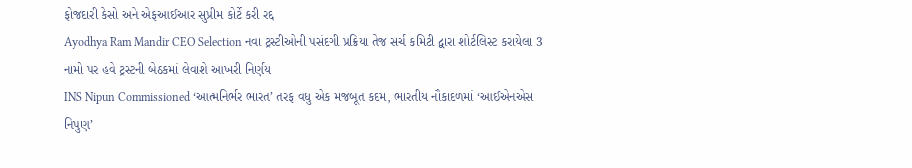ફોજદારી કેસો અને એફઆઈઆર સુપ્રીમ કોર્ટે કરી રદ્દ
Ayodhya Ram Mandir CEO Selection નવા ટ્રસ્ટીઓની પસંદગી પ્રક્રિયા તેજ સર્ચ કમિટી દ્વારા શોર્ટલિસ્ટ કરાયેલા 3 નામો પર હવે ટ્રસ્ટની બેઠકમાં લેવાશે આખરી નિર્ણય
INS Nipun Commissioned ‘આત્મનિર્ભર ભારત’ તરફ વધુ એક મજબૂત કદમ, ભારતીય નૌકાદળમાં ‘આઈએનએસ નિપુણ’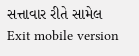સત્તાવાર રીતે સામેલ
Exit mobile version